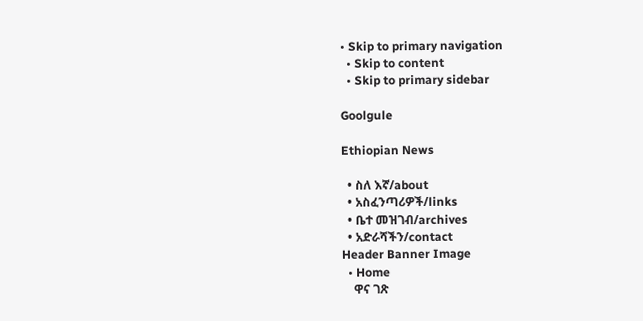• Skip to primary navigation
  • Skip to content
  • Skip to primary sidebar

Goolgule

Ethiopian News

  • ስለ እኛ/about
  • አስፈንጣሪዎች/links
  • ቤተ መዝገብ/archives
  • አድራሻችን/contact
Header Banner Image
  • Home
    ዋና ገጽ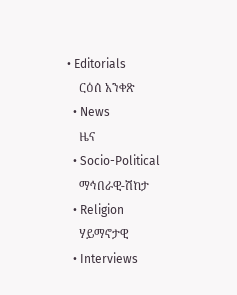• Editorials
    ርዕሰ አንቀጽ
  • News
    ዜና
  • Socio-Political
    ማኅበራዊ-ሽከታ
  • Religion
    ሃይማኖታዊ
  • Interviews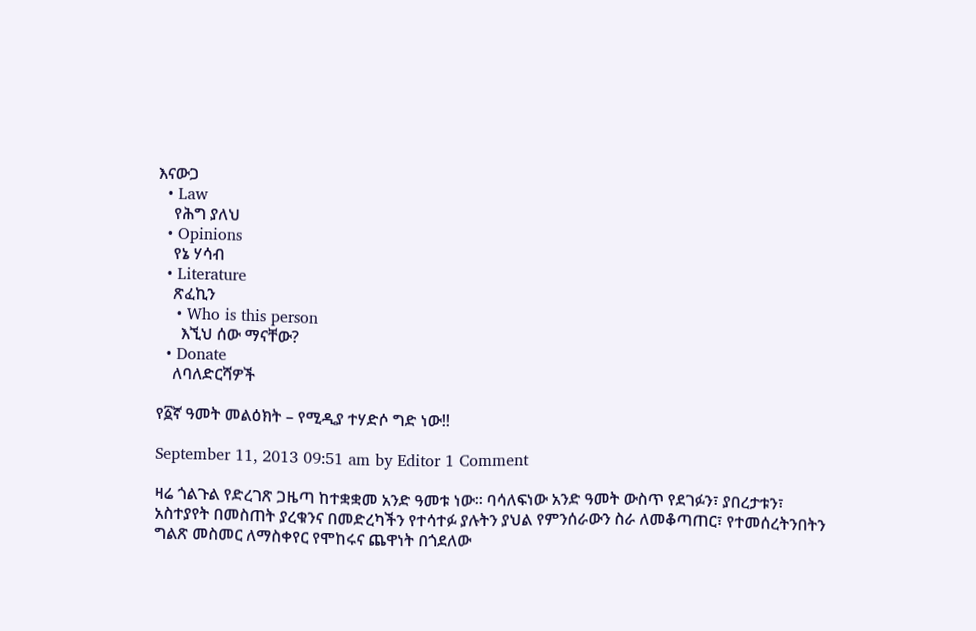እናውጋ
  • Law
    የሕግ ያለህ
  • Opinions
    የኔ ሃሳብ
  • Literature
    ጽፈኪን
    • Who is this person
      እኚህ ሰው ማናቸው?
  • Donate
    ለባለድርሻዎች

የ፩ኛ ዓመት መልዕክት – የሚዲያ ተሃድሶ ግድ ነው!!

September 11, 2013 09:51 am by Editor 1 Comment

ዛሬ ጎልጉል የድረገጽ ጋዜጣ ከተቋቋመ አንድ ዓመቱ ነው። ባሳለፍነው አንድ ዓመት ውስጥ የደገፉን፣ ያበረታቱን፣ አስተያየት በመስጠት ያረቁንና በመድረካችን የተሳተፉ ያሉትን ያህል የምንሰራውን ስራ ለመቆጣጠር፣ የተመሰረትንበትን ግልጽ መስመር ለማስቀየር የሞከሩና ጨዋነት በጎደለው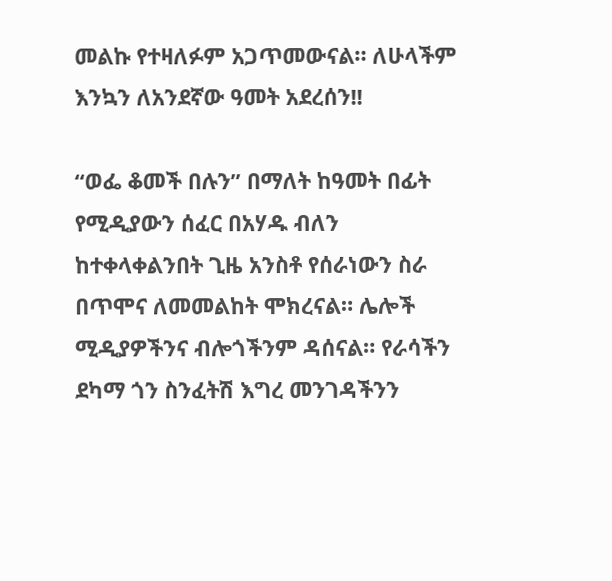መልኩ የተዛለፉም አጋጥመውናል። ለሁላችም እንኳን ለአንደኛው ዓመት አደረሰን!!

“ወፌ ቆመች በሉን” በማለት ከዓመት በፊት የሚዲያውን ሰፈር በአሃዱ ብለን ከተቀላቀልንበት ጊዜ አንስቶ የሰራነውን ስራ በጥሞና ለመመልከት ሞክረናል። ሌሎች ሚዲያዎችንና ብሎጎችንም ዳሰናል። የራሳችን ደካማ ጎን ስንፈትሽ እግረ መንገዳችንን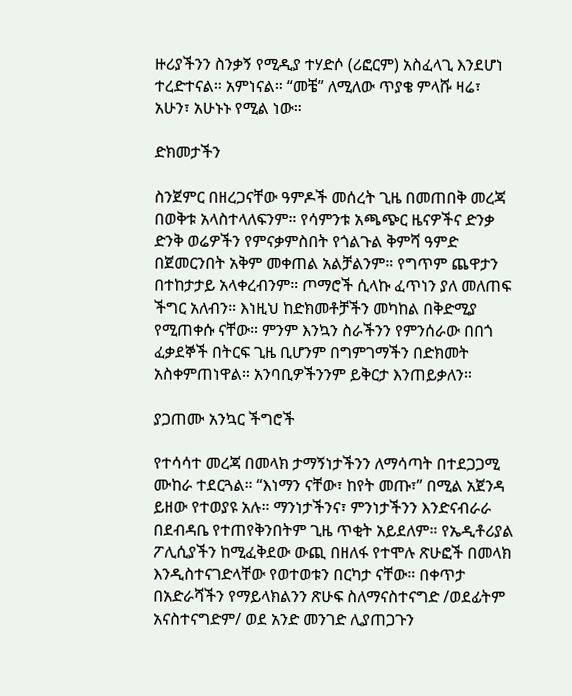ዙሪያችንን ስንቃኝ የሚዲያ ተሃድሶ (ሪፎርም) አስፈላጊ እንደሆነ ተረድተናል። አምነናል። “መቼ” ለሚለው ጥያቄ ምላሹ ዛሬ፣ አሁን፣ አሁኑኑ የሚል ነው።

ድክመታችን

ስንጀምር በዘረጋናቸው ዓምዶች መሰረት ጊዜ በመጠበቅ መረጃ በወቅቱ አላስተላለፍንም። የሳምንቱ አጫጭር ዜናዎችና ድንቃ ድንቅ ወሬዎችን የምናቃምስበት የጎልጉል ቅምሻ ዓምድ በጀመርንበት አቅም መቀጠል አልቻልንም። የግጥም ጨዋታን በተከታታይ አላቀረብንም። ጦማሮች ሲላኩ ፈጥነን ያለ መለጠፍ ችግር አለብን። እነዚህ ከድክመቶቻችን መካከል በቅድሚያ የሚጠቀሱ ናቸው። ምንም እንኳን ስራችንን የምንሰራው በበጎ ፈቃደኞች በትርፍ ጊዜ ቢሆንም በግምገማችን በድክመት አስቀምጠነዋል። አንባቢዎችንንም ይቅርታ እንጠይቃለን።

ያጋጠሙ አንኳር ችግሮች

የተሳሳተ መረጃ በመላክ ታማኝነታችንን ለማሳጣት በተደጋጋሚ ሙከራ ተደርጓል። “እነማን ናቸው፣ ከየት መጡ፣” በሚል አጀንዳ ይዘው የተወያዩ አሉ። ማንነታችንና፣ ምንነታችንን እንድናብራራ በደብዳቤ የተጠየቅንበትም ጊዜ ጥቂት አይደለም። የኤዲቶሪያል ፖሊሲያችን ከሚፈቅደው ውጪ በዘለፋ የተሞሉ ጽሁፎች በመላክ እንዲስተናገድላቸው የወተወቱን በርካታ ናቸው። በቀጥታ በአድራሻችን የማይላክልንን ጽሁፍ ስለማናስተናግድ /ወደፊትም አናስተናግድም/ ወደ አንድ መንገድ ሊያጠጋጉን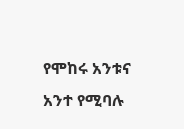የሞከሩ አንቱና አንተ የሚባሉ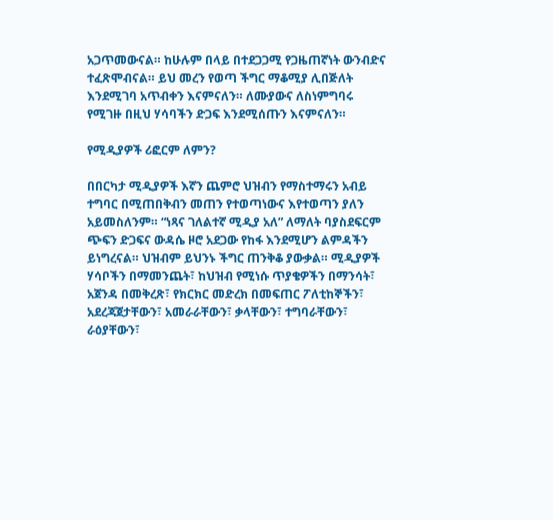አጋጥመውናል። ከሁሉም በላይ በተደጋጋሚ የጋዜጠኛነት ውንብድና ተፈጽሞብናል። ይህ መረን የወጣ ችግር ማቆሚያ ሊበጅለት እንደሚገባ አጥብቀን እናምናለን። ለሙያውና ለስነምግባሩ የሚገዙ በዚህ ሃሳባችን ድጋፍ እንደሚሰጡን እናምናለን።

የሚዲያዎች ሪፎርም ለምን?

በበርካታ ሚዲያዎች እኛን ጨምሮ ህዝብን የማስተማሩን አብይ ተግባር በሚጠበቅብን መጠን የተወጣነውና እየተወጣን ያለን አይመስለንም። “ነጻና ገለልተኛ ሚዲያ አለ” ለማለት ባያስደፍርም ጭፍን ድጋፍና ውዳሴ ዞሮ አደጋው የከፋ እንደሚሆን ልምዳችን ይነግረናል። ህዝብም ይህንኑ ችግር ጠንቅቆ ያውቃል። ሚዲያዎች ሃሳቦችን በማመንጨት፣ ከህዝብ የሚነሱ ጥያቄዎችን በማንሳት፣ አጀንዳ በመቅረጽ፣ የክርክር መድረክ በመፍጠር ፖለቲከኞችን፣ አደረጃጀታቸውን፣ አመራራቸውን፣ ቃላቸውን፣ ተግባራቸውን፣ ራዕያቸውን፣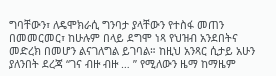ግባቸውን፣ ለዴሞክራሲ ግንባታ ያላቸውን የተስፋ መጠን በመመርመር፣ ከሁሉም በላይ ደግሞ ነጻ የህዝብ አንደበትና መድረክ በመሆን ልናገለግል ይገባል። ከዚህ አንጻር ሲታይ አሁን ያለንበት ደረጃ “ገና ብዙ ብዙ … ” የሚለውን ዜማ ከማዜም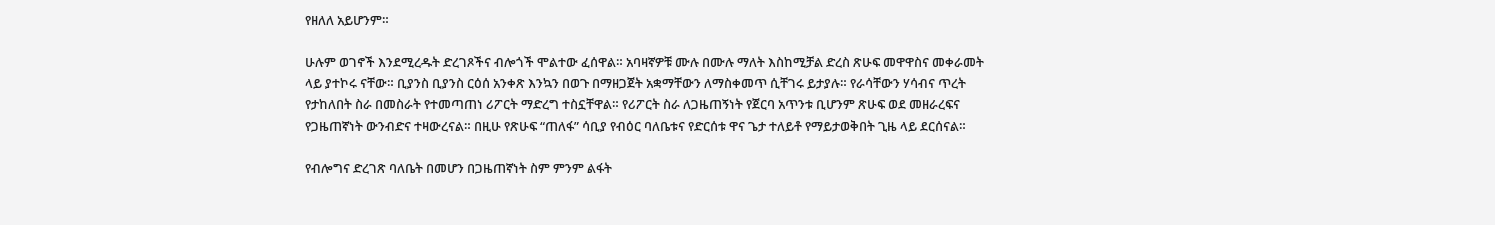የዘለለ አይሆንም።

ሁሉም ወገኖች እንደሚረዱት ድረገጾችና ብሎጎች ሞልተው ፈሰዋል። አባዛኛዎቹ ሙሉ በሙሉ ማለት እስከሚቻል ድረስ ጽሁፍ መዋዋስና መቀራመት ላይ ያተኮሩ ናቸው። ቢያንስ ቢያንስ ርዕሰ አንቀጽ እንኳን በወጉ በማዘጋጀት አቋማቸውን ለማስቀመጥ ሲቸገሩ ይታያሉ። የራሳቸውን ሃሳብና ጥረት የታከለበት ስራ በመስራት የተመጣጠነ ሪፖርት ማድረግ ተስኗቸዋል። የሪፖርት ስራ ለጋዜጠኝነት የጀርባ አጥንቱ ቢሆንም ጽሁፍ ወደ መዘራረፍና የጋዜጠኛነት ውንብድና ተዛውረናል። በዚሁ የጽሁፍ “ጠለፋ” ሳቢያ የብዕር ባለቤቱና የድርሰቱ ዋና ጌታ ተለይቶ የማይታወቅበት ጊዜ ላይ ደርሰናል።

የብሎግና ድረገጽ ባለቤት በመሆን በጋዜጠኛነት ስም ምንም ልፋት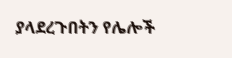ያላደረጉበትን የሌሎች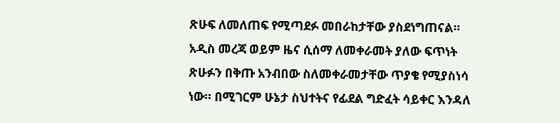ጽሁፍ ለመለጠፍ የሚጣደፉ መበራከታቸው ያስደነግጠናል። አዲስ መረጃ ወይም ዜና ሲሰማ ለመቀራመት ያለው ፍጥነት ጽሁፉን በቅጡ አንብበው ስለመቀራመታቸው ጥያቄ የሚያስነሳ ነው። በሚገርም ሁኔታ ስህተትና የፊደል ግድፈት ሳይቀር እንዳለ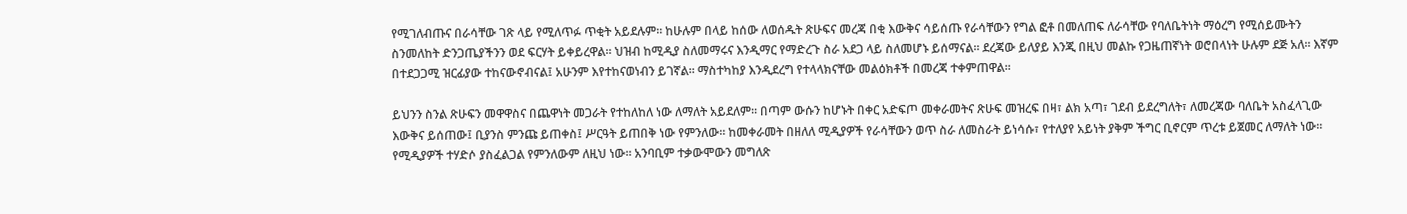የሚገለብጡና በራሳቸው ገጽ ላይ የሚለጥፉ ጥቂት አይደሉም። ከሁሉም በላይ ከሰው ለወሰዱት ጽሁፍና መረጃ በቂ እውቅና ሳይሰጡ የራሳቸውን የግል ፎቶ በመለጠፍ ለራሳቸው የባለቤትነት ማዕረግ የሚሰይሙትን ስንመለከት ድንጋጤያችንን ወደ ፍርሃት ይቀይረዋል። ህዝብ ከሚዲያ ስለመማሩና እንዲማር የማድረጉ ስራ አደጋ ላይ ስለመሆኑ ይሰማናል። ደረጃው ይለያይ እንጂ በዚህ መልኩ የጋዜጠኛነት ወሮበላነት ሁሉም ደጅ አለ። እኛም በተደጋጋሚ ዝርፊያው ተከናውኖብናል፤ አሁንም እየተከናወነብን ይገኛል። ማስተካከያ እንዲደረግ የተላላክናቸው መልዕክቶች በመረጃ ተቀምጠዋል።

ይህንን ስንል ጽሁፍን መዋዋስና በጨዋነት መጋራት የተከለከለ ነው ለማለት አይደለም። በጣም ውሱን ከሆኑት በቀር አድፍጦ መቀራመትና ጽሁፍ መዝረፍ በዛ፣ ልክ አጣ፣ ገደብ ይደረግለት፣ ለመረጃው ባለቤት አስፈላጊው እውቅና ይሰጠው፤ ቢያንስ ምንጩ ይጠቀስ፤ ሥርዓት ይጠበቅ ነው የምንለው። ከመቀራመት በዘለለ ሚዲያዎች የራሳቸውን ወጥ ስራ ለመስራት ይነሳሱ፣ የተለያየ አይነት ያቅም ችግር ቢኖርም ጥረቱ ይጀመር ለማለት ነው። የሚዲያዎች ተሃድሶ ያስፈልጋል የምንለውም ለዚህ ነው። አንባቢም ተቃውሞውን መግለጽ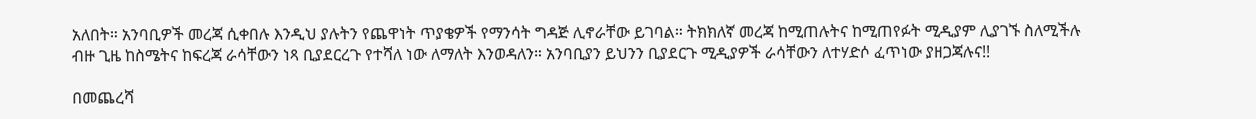አለበት። አንባቢዎች መረጃ ሲቀበሉ እንዲህ ያሉትን የጨዋነት ጥያቄዎች የማንሳት ግዳጅ ሊኖራቸው ይገባል። ትክክለኛ መረጃ ከሚጠሉትና ከሚጠየፉት ሚዲያም ሊያገኙ ስለሚችሉ ብዙ ጊዜ ከስሜትና ከፍረጃ ራሳቸውን ነጻ ቢያደርረጉ የተሻለ ነው ለማለት እንወዳለን። አንባቢያን ይህንን ቢያደርጉ ሚዲያዎች ራሳቸውን ለተሃድሶ ፈጥነው ያዘጋጃሉና!!

በመጨረሻ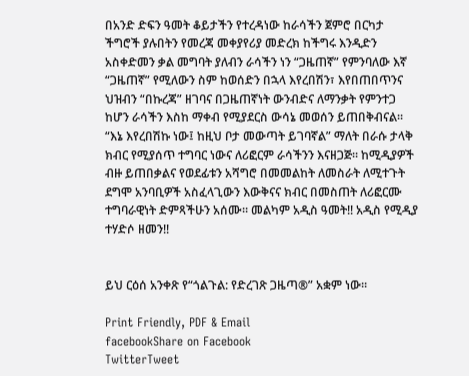በአንድ ድፍን ዓመት ቆይታችን የተረዳነው ከራሳችን ጀምሮ በርካታ ችግሮች ያሉበትን የመረጃ መቀያየሪያ መድረክ ከችግሩ እንዲድን አስቀድመን ቃል መግባት ያለብን ራሳችን ነን “ጋዜጠኛ” የምንባለው እኛ “ጋዜጠኛ” የሚለውን ስም ከወሰድን በኋላ እየረበሽን፣ እየበጠበጥንና ህዝብን “በኩረጃ” ዘገባና በጋዜጠኛነት ውንብድና ለማንቃት የምንተጋ ከሆን ራሳችን እስከ ማቀብ የሚያደርስ ውሳኔ መወሰን ይጠበቅብናል። “እኔ እየረበሽኩ ነው፤ ከዚህ ቦታ መውጣት ይገባኛል” ማለት በራሱ ታላቅ ክብር የሚያሰጥ ተግባር ነውና ለሪፎርም ራሳችንን እናዘጋጅ። ከሚዲያዎች ብዙ ይጠበቃልና የወደፊቱን አሻግሮ በመመልከት ለመስራት ለሚተጉት ደግሞ አንባቢዎች አስፈላጊውን እውቅናና ክብር በመስጠት ለሪፎርሙ ተግባራዊነት ድምጻችሁን አሰሙ። መልካም አዲስ ዓመት!! አዲስ የሚዲያ ተሃድሶ ዘመን!!


ይህ ርዕሰ አንቀጽ የ“ጎልጉል: የድረገጽ ጋዜጣ®” አቋም ነው፡፡

Print Friendly, PDF & Email
facebookShare on Facebook
TwitterTweet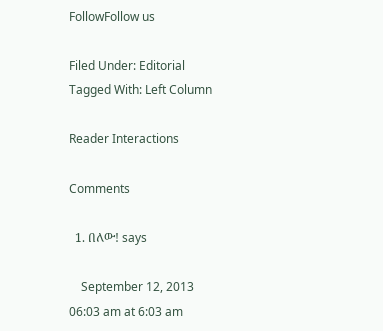FollowFollow us

Filed Under: Editorial Tagged With: Left Column

Reader Interactions

Comments

  1. በለው! says

    September 12, 2013 06:03 am at 6:03 am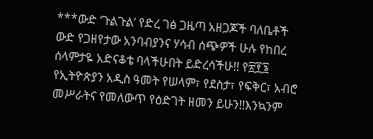***ውድ ‘ጉልጉል’ የድረ ገፅ ጋዜጣ አዘጋጆች ባለቤቶች ውድ የጋዘየታው አንባብያንና ሃሳብ ሰጭዎች ሁሉ የከበረ ሰላምታዬ አድናቆቴ ባላችሁበት ይድረሳችሁ!! የ፳፻፮ የኢትዮጵያን አዲስ ዓመት የሠላም፣ የደስታ፣ የፍቅር፣ አብሮ መሥራትና የመለውጥ የዕድገት ዘመን ይሁን!!እንኳንም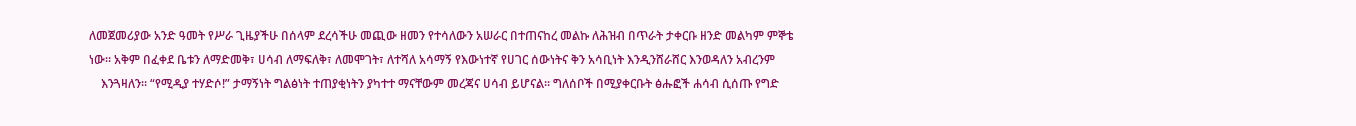ለመጀመሪያው አንድ ዓመት የሥራ ጊዜያችሁ በሰላም ደረሳችሁ መጪው ዘመን የተሳለውን አሠራር በተጠናከረ መልኩ ለሕዝብ በጥራት ታቀርቡ ዘንድ መልካም ምኞቴ ነው። አቅም በፈቀደ ቤቱን ለማድመቅ፣ ሀሳብ ለማፍለቅ፣ ለመሞገት፣ ለተሻለ አሳማኝ የእውነተኛ የሀገር ሰውነትና ቅን አሳቢነት እንዲንሸራሸር እንወዳለን አብረንም
    እንጓዛለን። “የሚዲያ ተሃድሶ!” ታማኝነት ግልፅነት ተጠያቂነትን ያካተተ ማናቸውም መረጃና ሀሳብ ይሆናል። ግለሰቦች በሚያቀርቡት ፅሑፎች ሐሳብ ሲሰጡ የግድ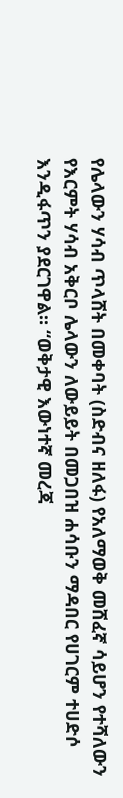የሌላውን ሃሳብ ጥላሸት በመቀባት (ስድብና ዘለፋ) የአለማወቅ መሸፈኛ ሳይሆን የተሻለውን የእርምት ሃሳብ አቅርቦ ሌላውን ለውይይት በመጋበዝ ሐሳቡን ማዳበር የሀገርም ተሀድሶ እንዲፋጥን ያደርገዋል። “ወቅታዊ እውነተኛ መረጃ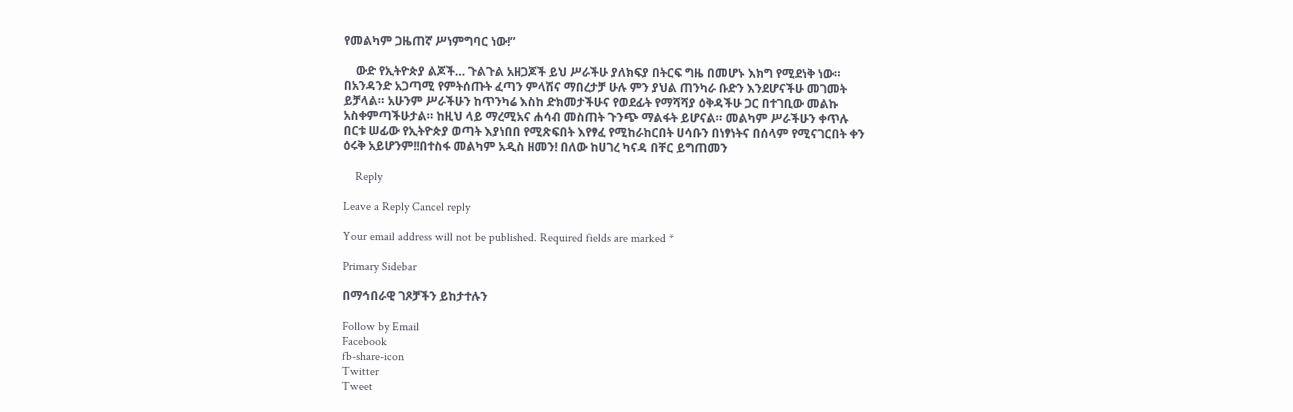የመልካም ጋዜጠኛ ሥነምግባር ነው!”

    ውድ የኢትዮጵያ ልጆች… ጉልጉል አዘጋጆች ይህ ሥራችሁ ያለክፍያ በትርፍ ግዜ በመሆኑ እክግ የሚደነቅ ነው። በአንዳንድ አጋጣሚ የምትሰጡት ፈጣን ምላሽና ማበረታቻ ሁሉ ምን ያህል ጠንካራ ቡድን እንደሆናችሁ መገመት ይቻላል። አሁንም ሥራችሁን ከጥንካሬ እስከ ድክመታችሁና የወደፊት የማሻሻያ ዕቅዳችሁ ጋር በተገቢው መልኩ አስቀምጣችሁታል። ከዚህ ላይ ማረሚአና ሐሳብ መስጠት ጉንጭ ማልፋት ይሆናል። መልካም ሥራችሁን ቀጥሉ በርቱ ሠፊው የኢትዮጵያ ወጣት እያነበበ የሚጽፍበት እየፃፈ የሚከራከርበት ሀሳቡን በነፃነትና በሰላም የሚናገርበት ቀን ዕሩቅ አይሆንም!!በተስፋ መልካም አዲስ ዘመን! በለው ከሀገረ ካናዳ በቸር ይግጠመን

    Reply

Leave a Reply Cancel reply

Your email address will not be published. Required fields are marked *

Primary Sidebar

በማኅበራዊ ገጾቻችን ይከታተሉን

Follow by Email
Facebook
fb-share-icon
Twitter
Tweet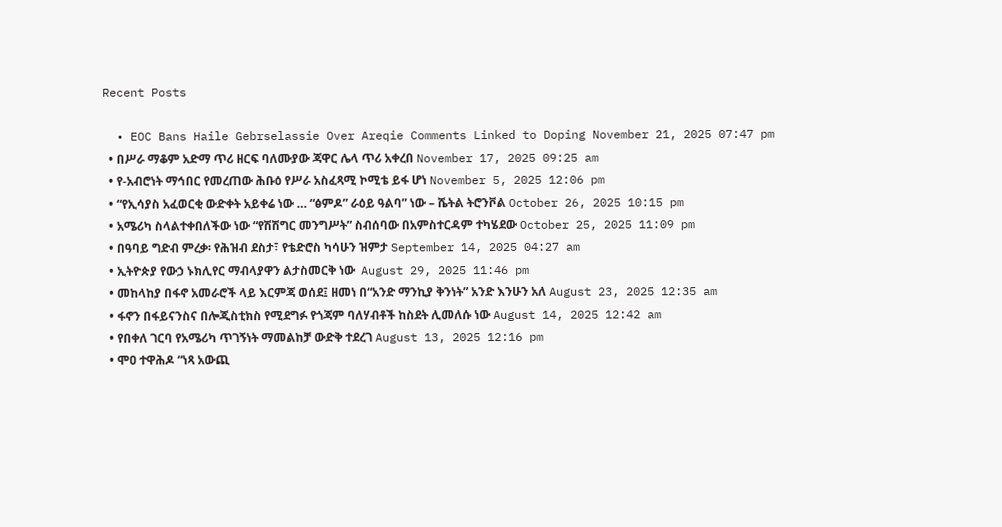Recent Posts

  • EOC Bans Haile Gebrselassie Over Areqie Comments Linked to Doping November 21, 2025 07:47 pm
  • በሥራ ማቆም አድማ ጥሪ ዘርፍ ባለሙያው ጃዋር ሌላ ጥሪ አቀረበ November 17, 2025 09:25 am
  • የ-አብሮነት ማኅበር የመረጠው ሕቡዕ የሥራ አስፈጻሚ ኮሚቴ ይፋ ሆነ November 5, 2025 12:06 pm
  • “የኢሳያስ አፈወርቂ ውድቀት አይቀሬ ነው … “ፅምዶ” ራዕይ ዓልባ” ነው – ሼትል ትሮንቮል October 26, 2025 10:15 pm
  • አሜሪካ ስላልተቀበለችው ነው “የሽሽግር መንግሥት” ስብሰባው በአምስተርዳም ተካሄደው October 25, 2025 11:09 pm
  • በዓባይ ግድብ ምረቃ፡ የሕዝብ ደስታ፣ የቴድሮስ ካሳሁን ዝምታ September 14, 2025 04:27 am
  • ኢትዮጵያ የውኃ ኑክሊየር ማብላያዋን ልታስመርቅ ነው  August 29, 2025 11:46 pm
  • መከላከያ በፋኖ አመራሮች ላይ እርምጃ ወሰደ፤ ዘመነ በ“አንድ ማንኪያ ቅንነት” አንድ እንሁን አለ August 23, 2025 12:35 am
  • ፋኖን በፋይናንስና በሎጂስቲክስ የሚደግፉ የጎጃም ባለሃብቶች ከስደት ሊመለሱ ነው August 14, 2025 12:42 am
  • የበቀለ ገርባ የአሜሪካ ጥገኝነት ማመልከቻ ውድቅ ተደረገ August 13, 2025 12:16 pm
  • ሞዐ ተዋሕዶ “ነጻ አውጪ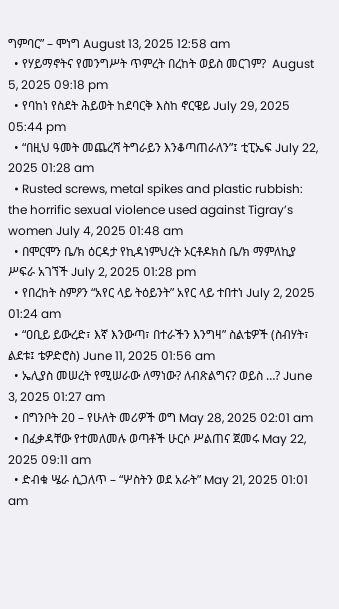ግምባር” – ሞነግ August 13, 2025 12:58 am
  • የሃይማኖትና የመንግሥት ጥምረት በረከት ወይስ መርገም?  August 5, 2025 09:18 pm
  • የባከነ የስደት ሕይወት ከደባርቅ እስከ ኖርዌይ July 29, 2025 05:44 pm
  • “በዚህ ዓመት መጨረሻ ትግራይን እንቆጣጠራለን”፤ ቲፒኤፍ July 22, 2025 01:28 am
  • Rusted screws, metal spikes and plastic rubbish: the horrific sexual violence used against Tigray’s women July 4, 2025 01:48 am
  • በሞርሞን ቤ/ክ ዕርዳታ የኪዳነምህረት ኦርቶዶክስ ቤ/ክ ማምለኪያ ሥፍራ አገኘች July 2, 2025 01:28 pm
  • የበረከት ስምዖን “አየር ላይ ትዕይንት” አየር ላይ ተበተነ July 2, 2025 01:24 am
  • “ዐቢይ ይውረድ፣ እኛ እንውጣ፣ በተራችን እንግዛ” ስልቴዎች (ስብሃት፣ ልደቱ፤ ቴዎድሮስ) June 11, 2025 01:56 am
  • ኤሊያስ መሠረት የሚሠራው ለማነው? ለብጽልግና? ወይስ …? June 3, 2025 01:27 am
  • በግንቦት 20 – የሁለት መሪዎች ወግ May 28, 2025 02:01 am
  • በፈቃዳቸው የተመለመሉ ወጣቶች ሁርሶ ሥልጠና ጀመሩ May 22, 2025 09:11 am
  • ድብቁ ሤራ ሲጋለጥ – “ሦስትን ወደ አራት” May 21, 2025 01:01 am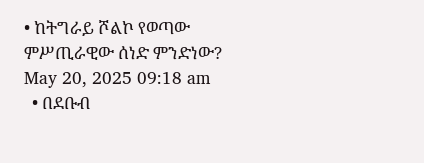• ከትግራይ ሾልኮ የወጣው ምሥጢራዊው ሰነድ ምንድነው? May 20, 2025 09:18 am
  • በደቡብ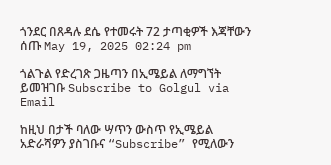ጎንደር በጸዳሉ ደሴ የተመሩት 72 ታጣቂዎች እጃቸውን ሰጡ May 19, 2025 02:24 pm

ጎልጉል የድረገጽ ጋዜጣን በኢሜይል ለማግኘት ይመዝገቡ Subscribe to Golgul via Email

ከዚህ በታች ባለው ሣጥን ውስጥ የኢሜይል አድራሻዎን ያስገቡና “Subscribe” የሚለውን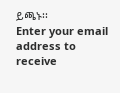ይጫኑ፡፡
Enter your email address to receive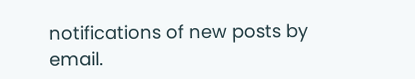notifications of new posts by email.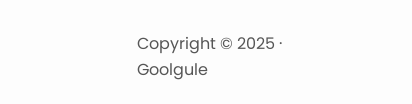Copyright © 2025 · Goolgule